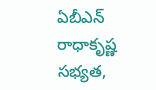ఏబీఎన్‌ రాధాకృష్ణ సభ్యత,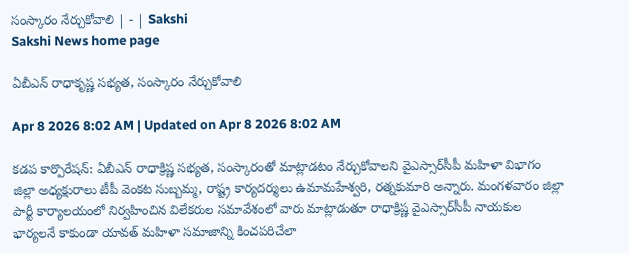సంస్కారం నేర్చుకోవాలి | - | Sakshi
Sakshi News home page

ఏబీఎన్‌ రాధాకృష్ణ సభ్యత, సంస్కారం నేర్చుకోవాలి

Apr 8 2026 8:02 AM | Updated on Apr 8 2026 8:02 AM

కడప కార్పొరేషన్‌: ఏబీఎన్‌ రాధాక్రిష్ణ సభ్యత, సంస్కారంతో మాట్లాడటం నేర్చుకోవాలని వైఎస్సార్‌సీపీ మహిళా విభాగం జిల్లా అధ్యక్షురాలు టీపీ వెంకట సుబ్బమ్మ, రాష్ట్ర కార్యదర్శులు ఉమామహేశ్వరి, రత్నకుమారి అన్నారు. మంగళవారం జిల్లా పార్టీ కార్యాలయంలో నిర్వహించిన విలేకరుల సమావేశంలో వారు మాట్లాడుతూ రాధాక్రిష్ణ వైఎస్సార్‌సీపీ నాయకుల భార్యలనే కాకుండా యావత్‌ మహిళా సమాజాన్ని కించపరిచేలా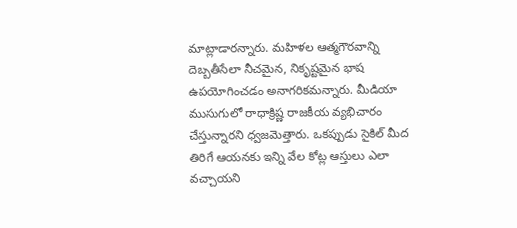మాట్లాడారన్నారు. మహిళల ఆత్మగౌరవాన్ని దెబ్బతీసేలా నీచమైన, నికృష్టమైన భాష ఉపయోగించడం అనాగరికమన్నారు. మీడియా ముసుగులో రాధాక్రిష్ణ రాజకీయ వ్యభిచారం చేస్తున్నారని ధ్వజమెత్తారు. ఒకప్పుడు సైకిల్‌ మీద తిరిగే ఆయనకు ఇన్ని వేల కోట్ల ఆస్తులు ఎలా వచ్చాయని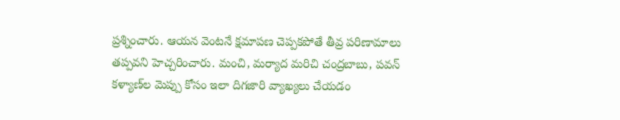ప్రశ్నించారు. ఆయన వెంటనే క్షమాపణ చెప్పకపోతే తీవ్ర పరిణామాలు తప్పవని హెచ్చరించారు. మంచి, మర్యాద మరిచి చంద్రబాబు, పవన్‌ కళ్యాణ్‌ల మెప్పు కోసం ఇలా దిగజారి వ్యాఖ్యలు చేయడం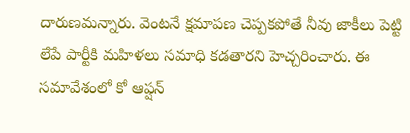దారుణమన్నారు. వెంటనే క్షమాపణ చెప్పకపోతే నీవు జాకీలు పెట్టి లేపే పార్టీకి మహిళలు సమాధి కడతారని హెచ్చరించారు. ఈ సమావేశంలో కో ఆప్షన్‌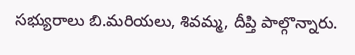సభ్యురాలు బి.మరియలు, శివమ్మ, దీప్తి పాల్గొన్నారు.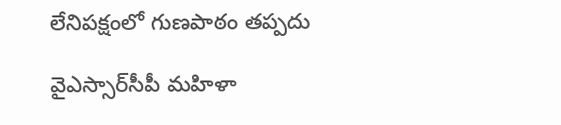లేనిపక్షంలో గుణపాఠం తప్పదు

వైఎస్సార్‌సీపీ మహిళా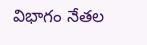విభాగం నేతల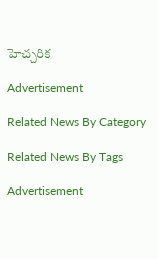హెచ్చరిక

Advertisement

Related News By Category

Related News By Tags

Advertisement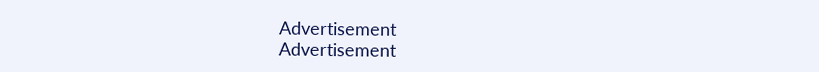Advertisement
Advertisement